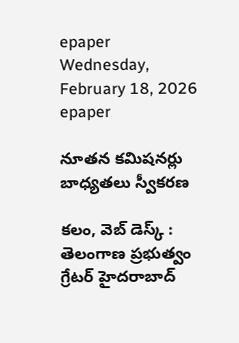epaper
Wednesday, February 18, 2026
epaper

నూతన కమిషనర్లు బాధ్యతలు స్వీకరణ

కలం, వెబ్ డెస్క్ : తెలంగాణ ప్రభుత్వం గ్రేటర్ హైదరాబాద్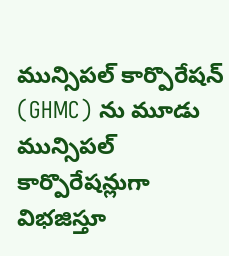మున్సిపల్ కార్పొరేషన్ (GHMC) ను మూడు మున్సిపల్ కార్పొరేషన్లుగా విభజిస్తూ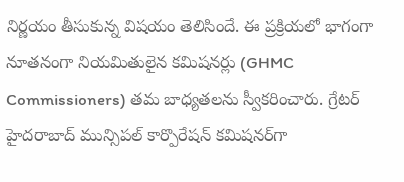నిర్ణయం తీసుకున్న విషయం తెలిసిందే. ఈ ప్రక్రియలో భాగంగా నూతనంగా నియమితులైన కమిషనర్లు (GHMC Commissioners) తమ బాధ్యతలను స్వీకరించారు. గ్రేటర్ హైదరాబాద్ మున్సిపల్ కార్పొరేషన్ కమిషనర్‌గా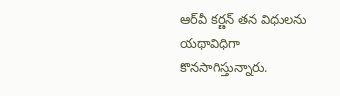ఆర్‌వీ కర్ణన్ తన విధులను యథావిధిగా కొనసాగిస్తున్నారు.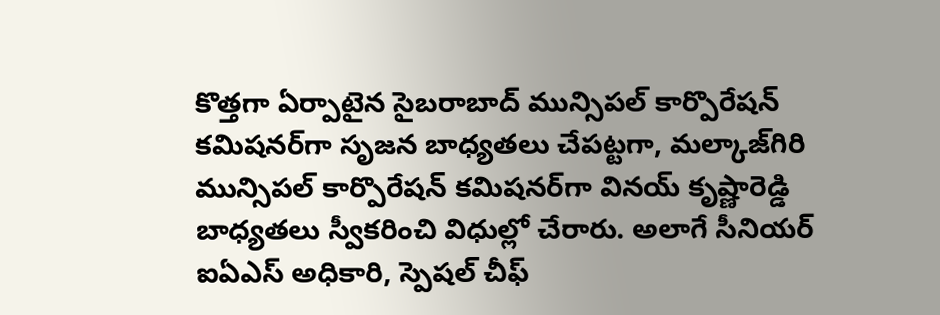కొత్తగా ఏర్పాటైన సైబరాబాద్ మున్సిపల్ కార్పొరేషన్ కమిషనర్‌గా సృజన బాధ్యతలు చేపట్టగా, మల్కాజ్‌గిరి మున్సిపల్ కార్పొరేషన్ కమిషనర్‌గా వినయ్ కృష్ణారెడ్డి బాధ్యతలు స్వీకరించి విధుల్లో చేరారు. అలాగే సీనియర్ ఐఏఎస్ అధికారి, స్పెషల్ చీఫ్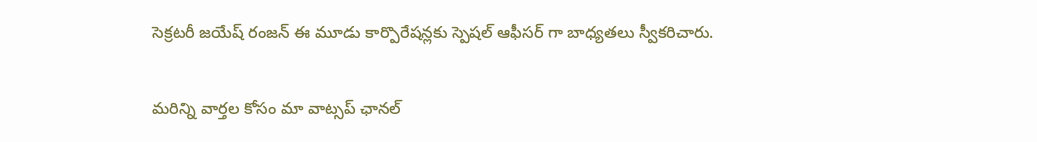సెక్రటరీ జయేష్ రంజన్‌ ఈ మూడు కార్పొరేషన్లకు స్పెషల్ ఆఫీసర్ గా బాధ్యతలు స్వీకరిచారు.

మ‌రిన్ని వార్త‌ల కోసం మా వాట్స‌ప్ ఛాన‌ల్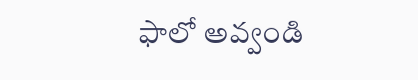ఫాలో అవ్వండి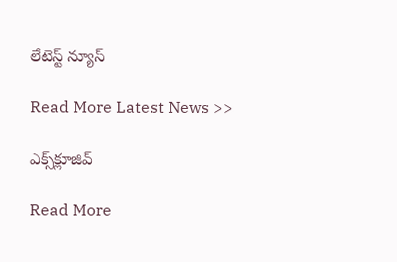లేటెస్ట్ న్యూస్‌

Read More Latest News >>

ఎక్స్‌క్లూజివ్‌

Read More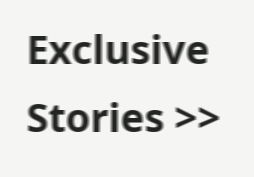Exclusive Stories >>